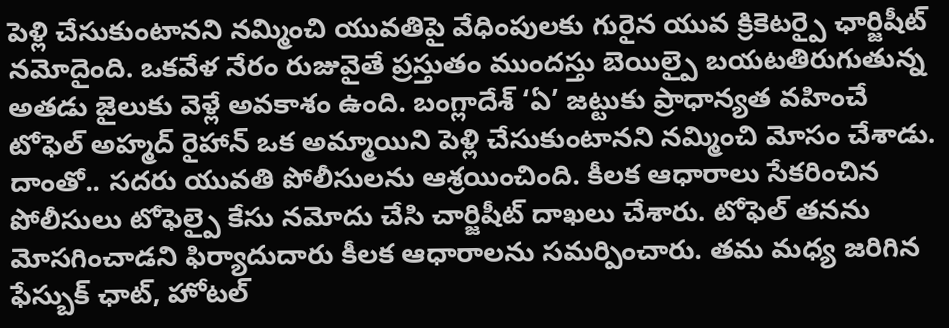పెళ్లి చేసుకుంటానని నమ్మించి యువతిపై వేధింపులకు గురైన యువ క్రికెటర్పై ఛార్జిషీట్ నమోదైంది. ఒకవేళ నేరం రుజువైతే ప్రస్తుతం ముందస్తు బెయిల్పై బయటతిరుగుతున్న అతడు జైలుకు వెళ్లే అవకాశం ఉంది. బంగ్లాదేశ్ ‘ఏ’ జట్టుకు ప్రాధాన్యత వహించే టోఫెల్ అహ్మద్ రైహాన్ ఒక అమ్మాయిని పెళ్లి చేసుకుంటానని నమ్మించి మోసం చేశాడు. దాంతో.. సదరు యువతి పోలీసులను ఆశ్రయించింది. కీలక ఆధారాలు సేకరించిన పోలీసులు టోఫెల్పై కేసు నమోదు చేసి చార్జిషీట్ దాఖలు చేశారు. టోఫెల్ తనను మోసగించాడని ఫిర్యాదుదారు కీలక ఆధారాలను సమర్పించారు. తమ మధ్య జరిగిన ఫేస్బుక్ ఛాట్, హోటల్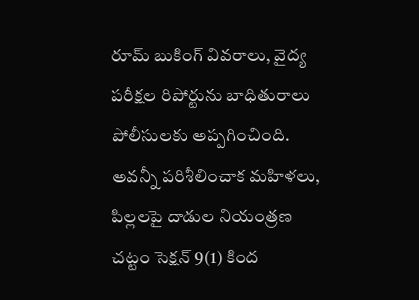రూమ్ బుకింగ్ వివరాలు, వైద్య పరీక్షల రిపోర్టును బాధితురాలు పోలీసులకు అప్పగించింది. అవన్నీ పరిశీలించాక మహిళలు, పిల్లలపై దాడుల నియంత్రణ చట్టం సెక్షన్ 9(1) కింద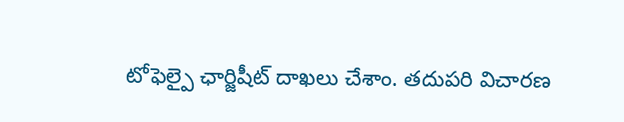టోఫెల్పై ఛార్జిషీట్ దాఖలు చేశాం. తదుపరి విచారణ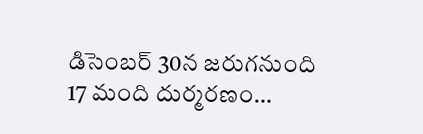డిసెంబర్ 30న జరుగనుంది
17 మంది దుర్మరణం…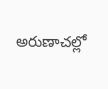అరుణాచల్లో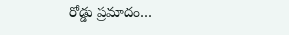రోడ్డు ప్రమాదం…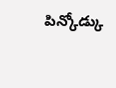పిన్కోడ్కు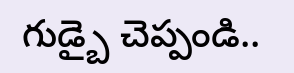గుడ్బై చెప్పండి..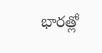భారత్లో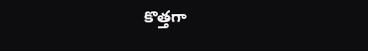కొత్తగా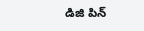డిజి పిన్